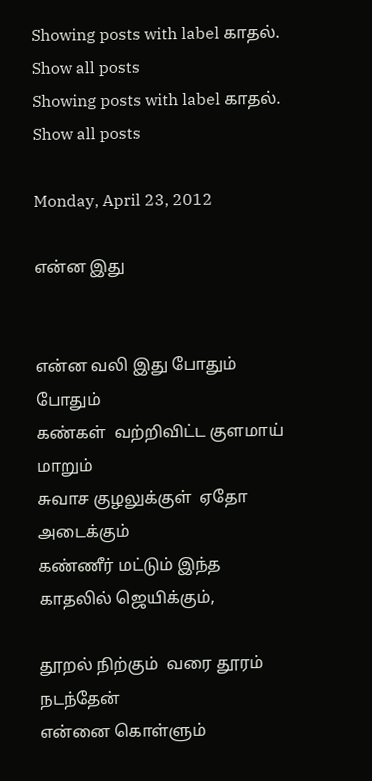Showing posts with label காதல். Show all posts
Showing posts with label காதல். Show all posts

Monday, April 23, 2012

என்ன இது


என்ன வலி இது போதும் போதும்
கண்கள்  வற்றிவிட்ட குளமாய் மாறும்
சுவாச குழலுக்குள்  ஏதோ அடைக்கும்
கண்ணீர் மட்டும் இந்த காதலில் ஜெயிக்கும்,

தூறல் நிற்கும்  வரை தூரம் நடந்தேன்
என்னை கொள்ளும்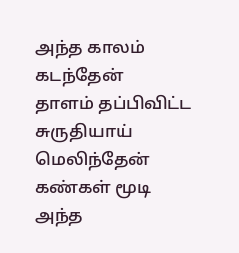அந்த காலம் கடந்தேன்
தாளம் தப்பிவிட்ட சுருதியாய் மெலிந்தேன்
கண்கள் மூடி அந்த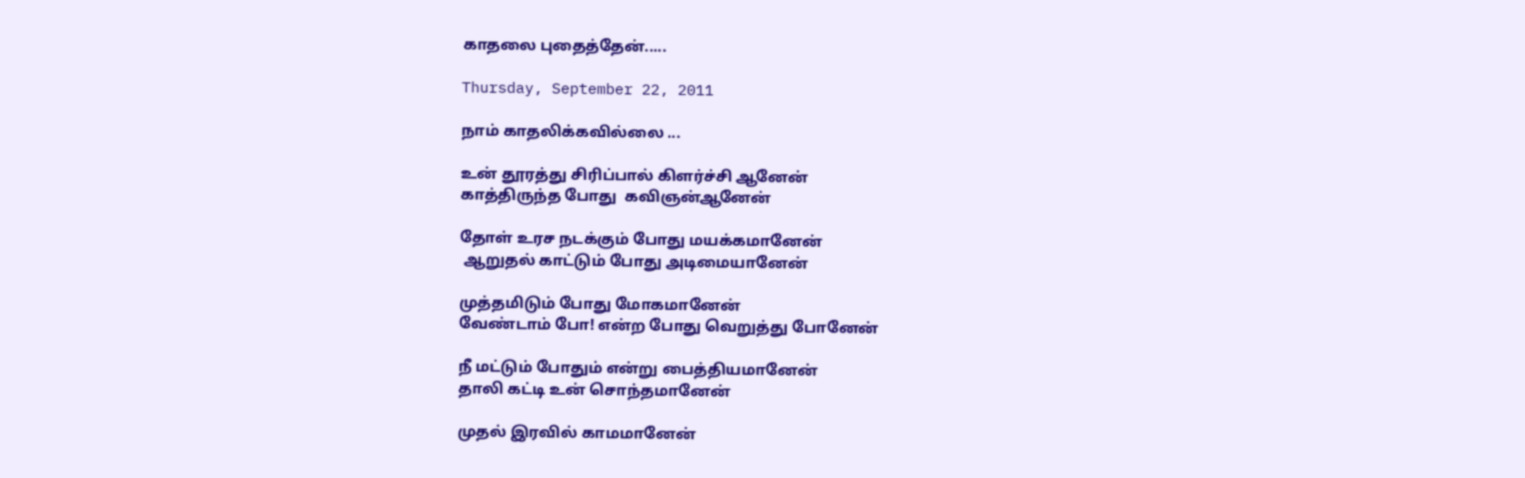காதலை புதைத்தேன்.....

Thursday, September 22, 2011

நாம் காதலிக்கவில்லை ...

உன் தூரத்து சிரிப்பால் கிளர்ச்சி ஆனேன்
காத்திருந்த போது  கவிஞன்ஆனேன்

தோள் உரச நடக்கும் போது மயக்கமானேன்
 ஆறுதல் காட்டும் போது அடிமையானேன்

முத்தமிடும் போது மோகமானேன்
வேண்டாம் போ! என்ற போது வெறுத்து போனேன்

நீ மட்டும் போதும் என்று பைத்தியமானேன்
தாலி கட்டி உன் சொந்தமானேன்

முதல் இரவில் காமமானேன்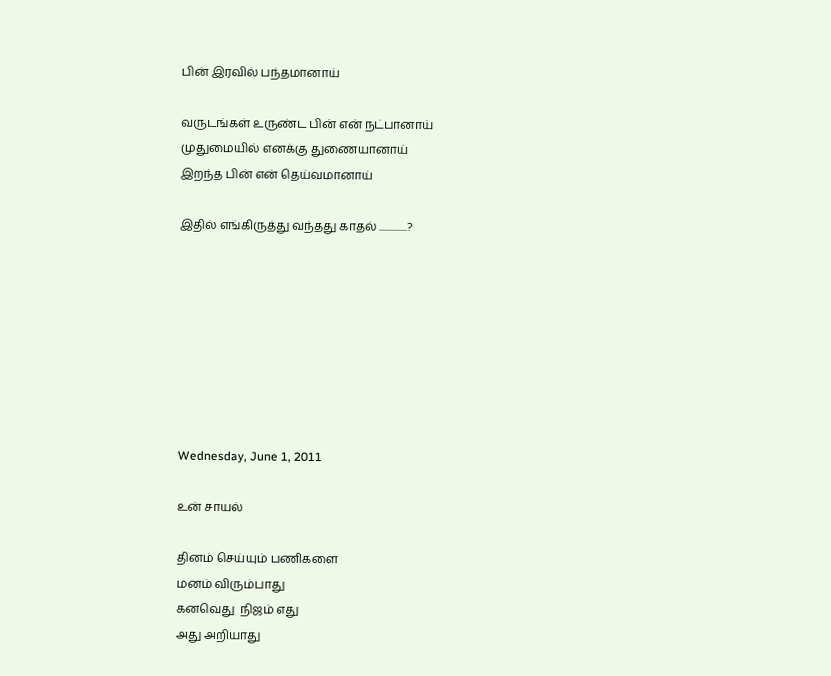பின் இரவில் பந்தமானாய்

வருடங்கள் உருண்ட பின் என் நட்பானாய்
முதுமையில் எனக்கு துணையானாய்
இறந்த பின் என் தெய்வமானாய்

இதில் எங்கிருத்து வந்தது காதல் ..............?








Wednesday, June 1, 2011

உன் சாயல்

தினம் செய்யும் பணிகளை
மனம் விரும்பாது
கனவெது  நிஜம் எது
அது அறியாது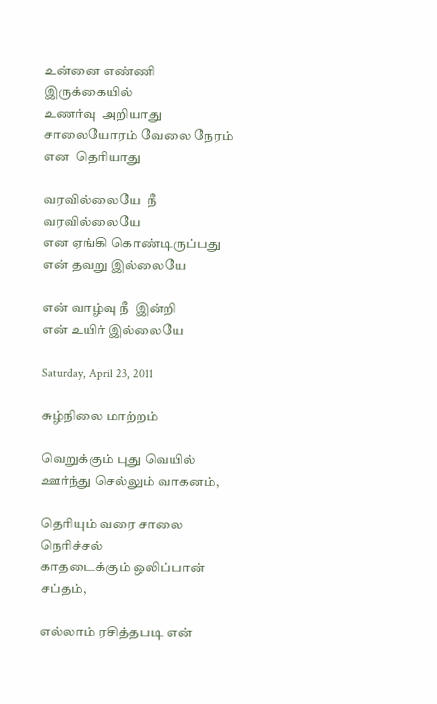உன்னை எண்ணி இருக்கையில்
உணர்வு  அறியாது
சாலையோரம் வேலை நேரம்
என  தெரியாது

வரவில்லையே  நீ வரவில்லையே
என ஏங்கி கொண்டிருப்பது
என் தவறு இல்லையே

என் வாழ்வு நீ  இன்றி
என் உயிர் இல்லையே

Saturday, April 23, 2011

சுழ்நிலை மாற்றம்

வெறுக்கும் புது வெயில்
ஊர்ந்து செல்லும் வாகனம்,

தெரியும் வரை சாலை நெரிச்சல்
காதடைக்கும் ஒலிப்பான் சப்தம்,

எல்லாம் ரசித்தபடி என்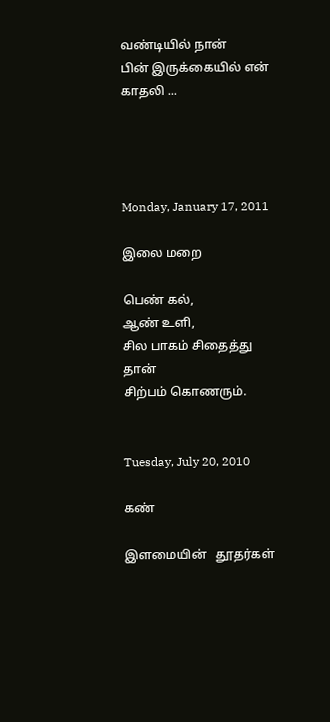வண்டியில் நான்
பின் இருக்கையில் என் காதலி ...




Monday, January 17, 2011

இலை மறை

பெண் கல்,
ஆண் உளி,
சில பாகம் சிதைத்து தான்
சிற்பம் கொணரும்.


Tuesday, July 20, 2010

கண்

இளமையின்   தூதர்கள்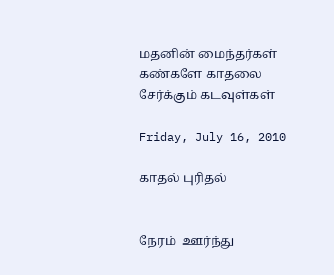மதனின் மைந்தர்கள்
கண்களே காதலை சேர்க்கும் கடவுள்கள்

Friday, July 16, 2010

காதல் புரிதல்


நேரம்  ஊர்ந்து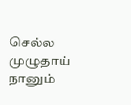செல்ல
முழுதாய் நானும்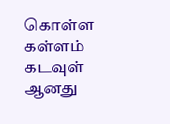கொள்ள
கள்ளம் கடவுள் ஆனது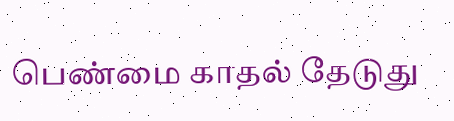பெண்மை காதல் தேடுது